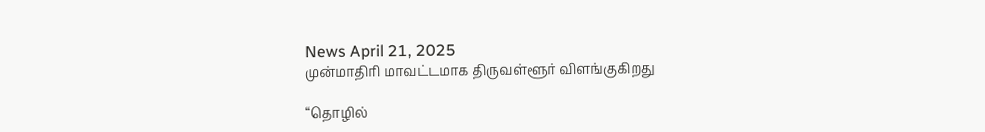News April 21, 2025
முன்மாதிரி மாவட்டமாக திருவள்ளூர் விளங்குகிறது

“தொழில்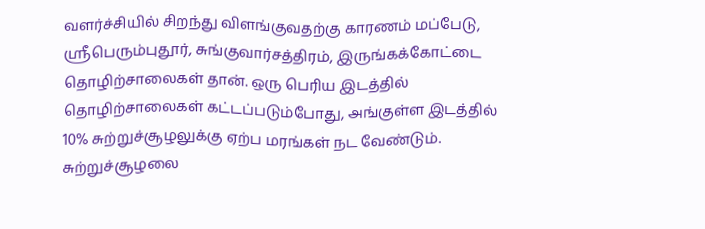வளர்ச்சியில் சிறந்து விளங்குவதற்கு காரணம் மப்பேடு, ஸ்ரீபெரும்புதூர், சுங்குவார்சத்திரம், இருங்கக்கோட்டை தொழிற்சாலைகள் தான். ஒரு பெரிய இடத்தில் தொழிற்சாலைகள் கட்டப்படும்போது, அங்குள்ள இடத்தில் 10% சுற்றுச்சூழலுக்கு ஏற்ப மரங்கள் நட வேண்டும். சுற்றுச்சூழலை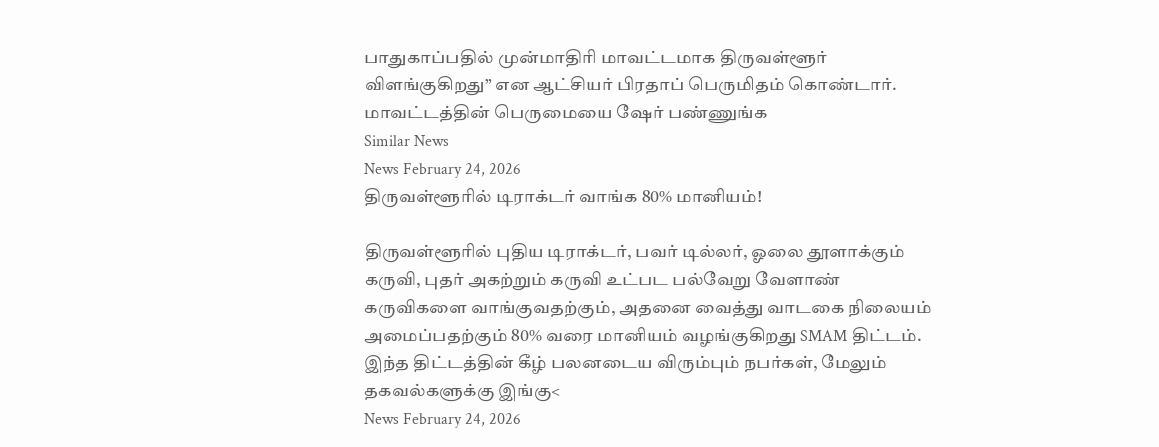பாதுகாப்பதில் முன்மாதிரி மாவட்டமாக திருவள்ளூர் விளங்குகிறது” என ஆட்சியர் பிரதாப் பெருமிதம் கொண்டார். மாவட்டத்தின் பெருமையை ஷேர் பண்ணுங்க
Similar News
News February 24, 2026
திருவள்ளூரில் டிராக்டர் வாங்க 80% மானியம்!

திருவள்ளூரில் புதிய டிராக்டர், பவர் டில்லர், ஓலை தூளாக்கும் கருவி, புதர் அகற்றும் கருவி உட்பட பல்வேறு வேளாண் கருவிகளை வாங்குவதற்கும், அதனை வைத்து வாடகை நிலையம் அமைப்பதற்கும் 80% வரை மானியம் வழங்குகிறது SMAM திட்டம். இந்த திட்டத்தின் கீழ் பலனடைய விரும்பும் நபர்கள், மேலும் தகவல்களுக்கு இங்கு<
News February 24, 2026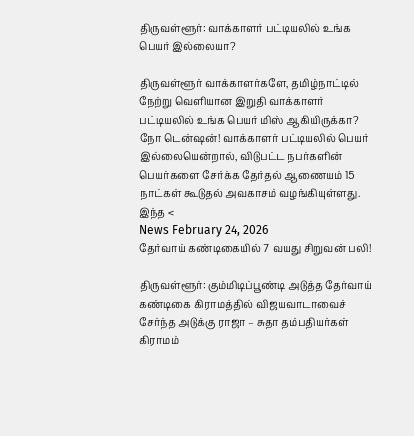திருவள்ளூர்: வாக்காளர் பட்டியலில் உங்க பெயர் இல்லையா?

திருவள்ளூர் வாக்காளர்களே, தமிழ்நாட்டில் நேற்று வெளியான இறுதி வாக்காளர் பட்டியலில் உங்க பெயர் மிஸ் ஆகியிருக்கா? நோ டென்ஷன்! வாக்காளர் பட்டியலில் பெயர் இல்லையென்றால், விடுபட்ட நபர்களின் பெயர்களை சேர்க்க தேர்தல் ஆணையம் 15 நாட்கள் கூடுதல் அவகாசம் வழங்கியுள்ளது. இந்த <
News February 24, 2026
தேர்வாய் கண்டிகையில் 7 வயது சிறுவன் பலி!

திருவள்ளூர்: கும்மிடிப்பூண்டி அடுத்த தேர்வாய் கண்டிகை கிராமத்தில் விஜயவாடாவைச் சேர்ந்த அடுக்கு ராஜா – சுதா தம்பதியர்கள் கிராமம்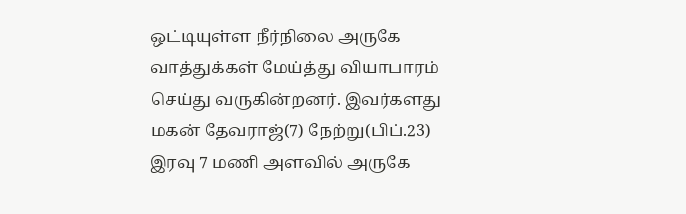ஒட்டியுள்ள நீர்நிலை அருகே வாத்துக்கள் மேய்த்து வியாபாரம் செய்து வருகின்றனர். இவர்களது மகன் தேவராஜ்(7) நேற்று(பிப்.23) இரவு 7 மணி அளவில் அருகே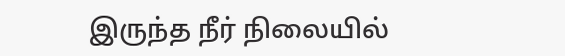இருந்த நீர் நிலையில்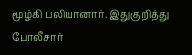மூழ்கி பலியானார். இதுகுறித்து போலீசார்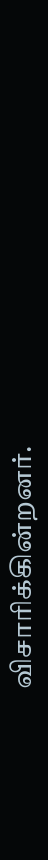விசாரிக்கின்றனர்.